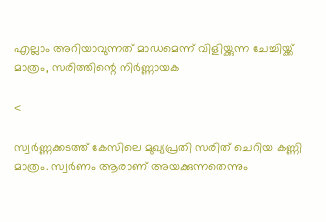എല്ലാം അറിയാവുന്നത് മാഡമെന്ന് വിളിയ്ക്കുന്ന ചേച്ചിയ്ക്ക് മാത്രം, സരിത്തിന്റെ നിർണ്ണായക

<

സ്വര്‍ണ്ണക്കടത്ത് കേസിലെ മുഖ്യപ്രതി സരിത് ചെറിയ കണ്ണി മാത്രം. സ്വര്‍ണം ആരാണ് അയക്കുന്നതെന്നും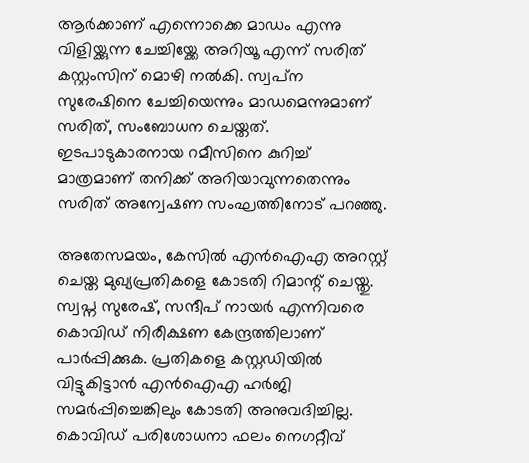ആര്‍ക്കാണ് എന്നൊക്കെ മാഡം എന്നു വിളിയ്ക്കുന്ന ചേച്ചിയ്ക്കേ അറിയൂ എന്ന് സരിത് കസ്റ്റംസിന് മൊഴി നല്‍കി. സ്വപ്‌ന സുരേഷിനെ ചേച്ചിയെന്നും മാഡമെന്നുമാണ് സരിത്, സംബോധന ചെയ്തത്. ഇടപാടുകാരനായ റമീസിനെ കുറിച്ച് മാത്രമാണ് തനിക്ക് അറിയാവുന്നതെന്നും സരിത് അന്വേഷണ സംഘത്തിനോട് പറഞ്ഞു.

അതേസമയം, കേസില്‍ എന്‍ഐഎ അറസ്റ്റ് ചെയ്ത മുഖ്യപ്രതികളെ കോടതി റിമാന്റ് ചെയ്തു. സ്വപ്ന സുരേഷ്, സന്ദീപ് നായര്‍ എന്നിവരെ കൊവിഡ് നിരീക്ഷണ കേന്ദ്രത്തിലാണ് പാര്‍പ്പിക്കുക. പ്രതികളെ കസ്റ്റഡിയില്‍ വിട്ടുകിട്ടാന്‍ എന്‍ഐഎ ഹര്‍ജി സമര്‍പ്പിച്ചെങ്കിലും കോടതി അനുവദിച്ചില്ല. കൊവിഡ് പരിശോധനാ ഫലം നെഗറ്റീവ്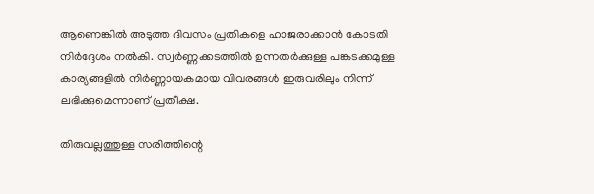ആണെങ്കില്‍ അടുത്ത ദിവസം പ്രതികളെ ഹാജരാക്കാന്‍ കോടതി നിര്‍ദ്ദേശം നല്‍കി. സ്വര്‍ണ്ണക്കടത്തില്‍ ഉന്നതര്‍ക്കുള്ള പങ്കടക്കമുള്ള കാര്യങ്ങളില്‍ നിര്‍ണ്ണായകമായ വിവരങ്ങള്‍ ഇരുവരിലും നിന്ന് ലഭിക്കുമെന്നാണ് പ്രതീക്ഷ.

തിരുവല്ലത്തുള്ള സരിത്തിന്റെ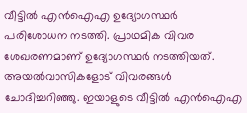വീട്ടില്‍ എന്‍ഐഎ ഉദ്യോഗസ്ഥര്‍ പരിശോധന നടത്തി. പ്രാഥമിക വിവര ശേഖരണമാണ് ഉദ്യോഗസ്ഥര്‍ നടത്തിയത്. അയല്‍വാസികളോട് വിവരങ്ങള്‍ ചോദിച്ചറിഞ്ഞു. ഇയാളുടെ വീട്ടില്‍ എന്‍ഐഎ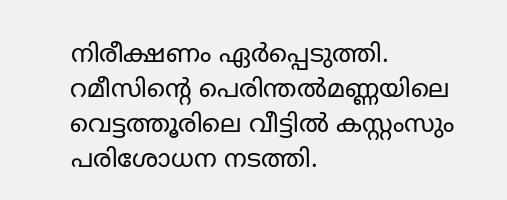നിരീക്ഷണം ഏര്‍പ്പെടുത്തി. റമീസിന്റെ പെരിന്തല്‍മണ്ണയിലെ വെട്ടത്തൂരിലെ വീട്ടില്‍ കസ്റ്റംസും പരിശോധന നടത്തി.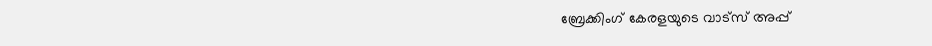ബ്രേക്കിംഗ് കേരളയുടെ വാട്സ് അപ്പ്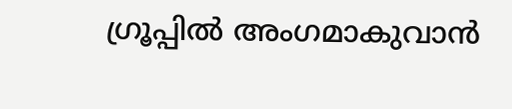ഗ്രൂപ്പിൽ അംഗമാകുവാൻ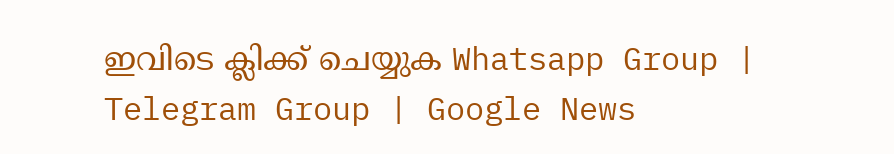ഇവിടെ ക്ലിക്ക് ചെയ്യുക Whatsapp Group | Telegram Group | Google News